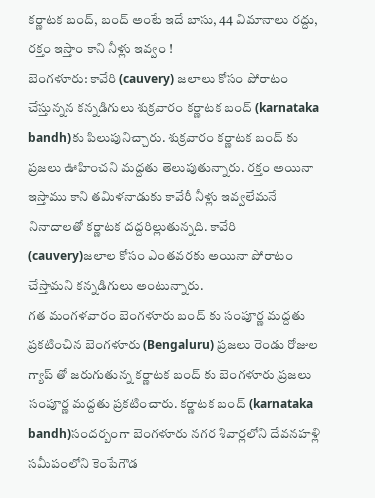కర్ణాటక బంద్, బంద్ అంటే ఇదే బాసు, 44 విమానాలు రద్దు, రక్తం ఇస్తాం కాని నీళ్లు ఇవ్వం !
బెంగళూరు: కావేరి (cauvery) జలాలు కోసం పోరాటం చేస్తున్నన కన్నడిగులు శుక్రవారం కర్ణాటక బంద్ (karnataka bandh)కు పిలుపునిచ్చారు. శుక్రవారం కర్ణాటక బంద్ కు ప్రజలు ఊహించని మద్దతు తెలుపుతున్నారు. రక్తం అయినా ఇస్తాము కాని తమిళనాడుకు కావేరీ నీళ్లు ఇవ్వలేమనే నినాదాలతో కర్ణాటక దద్దరిల్లుతున్నది. కావేరి (cauvery)జలాల కోసం ఎంతవరకు అయినా పోరాటం చేస్తామని కన్నడిగులు అంటున్నారు.
గత మంగళవారం బెంగళూరు బంద్ కు సంపూర్ణ మద్దతు ప్రకటించిన బెంగళూరు (Bengaluru) ప్రజలు రెండు రోజుల గ్యాప్ తో జరుగుతున్న కర్ణాటక బంద్ కు బెంగళూరు ప్రజలు సంపూర్ణ మద్దతు ప్రకటించారు. కర్ణాటక బంద్ (karnataka bandh)సందర్బంగా బెంగళూరు నగర శివార్లలోని దేవనహళ్లి సమీపంలోని కెంపేగౌడ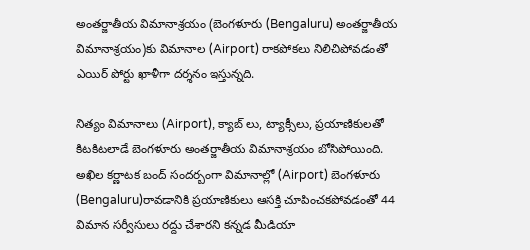అంతర్జాతీయ విమానాశ్రయం (బెంగళూరు (Bengaluru) అంతర్జాతీయ విమానాశ్రయం)కు విమానాల (Airport) రాకపోకలు నిలిచిపోవడంతో ఎయిర్ పోర్టు ఖాళీగా దర్శనం ఇస్తున్నది.

నిత్యం విమానాలు (Airport), క్యాబ్ లు, ట్యాక్సీలు, ప్రయాణికులతో కిటకిటలాడే బెంగళూరు అంతర్జాతీయ విమానాశ్రయం బోసిపోయింది. అఖిల కర్ణాటక బంద్ సందర్బంగా విమానాల్లో (Airport) బెంగళూరు (Bengaluru)రావడానికి ప్రయాణికులు ఆసక్తి చూపించకపోవడంతో 44 విమాన సర్వీసులు రద్దు చేశారని కన్నడ మీడియా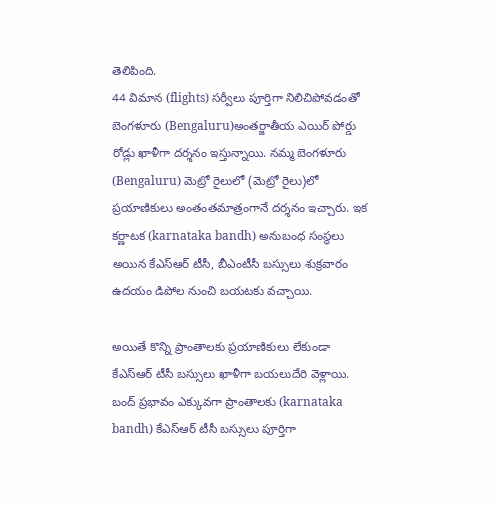తెలిపింది.
44 విమాన (flights) సర్వీలు పూర్తిగా నిలిచిపోవడంతో బెంగళూరు (Bengaluru)అంతర్జాతీయ ఎయిర్ పోర్డు రోడ్లు ఖాళీగా దర్శనం ఇస్తున్నాయి. నమ్మ బెంగళూరు (Bengaluru) మెట్రో రైలులో (మెట్రో రైలు)లో ప్రయాణికులు అంతంతమాత్రంగానే దర్శనం ఇచ్చారు. ఇక కర్ణాటక (karnataka bandh) అనుబంధ సంస్థలు అయిన కేఎస్ఆర్ టీసీ, బీఎంటీసీ బస్సులు శుక్రవారం ఉదయం డిపోల నుంచి బయటకు వచ్చాయి.

అయితే కొన్ని ప్రాంతాలకు ప్రయాణికులు లేకుండా కేఎస్ఆర్ టీసీ బస్సులు ఖాళీగా బయలుదేరి వెళ్లాయి. బంద్ ప్రభావం ఎక్కువగా ప్రాంతాలకు (karnataka bandh) కేఎస్ఆర్ టీసీ బస్సులు పూర్తిగా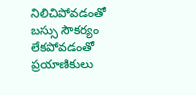నిలిచిపోవడంతో బస్సు సౌకర్యం లేకపోవడంతో ప్రయాణికులు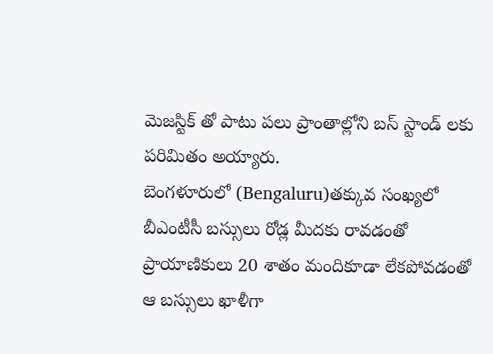మెజస్టిక్ తో పాటు పలు ప్రాంతాల్లోని బస్ స్టాండ్ లకు పరిమితం అయ్యారు.
బెంగళూరులో (Bengaluru)తక్కువ సంఖ్యలో బీఎంటీసీ బస్సులు రోడ్ల మీదకు రావడంతో ప్రాయాణికులు 20 శాతం మందికూడా లేకపోవడంతో ఆ బస్సులు ఖాళీగా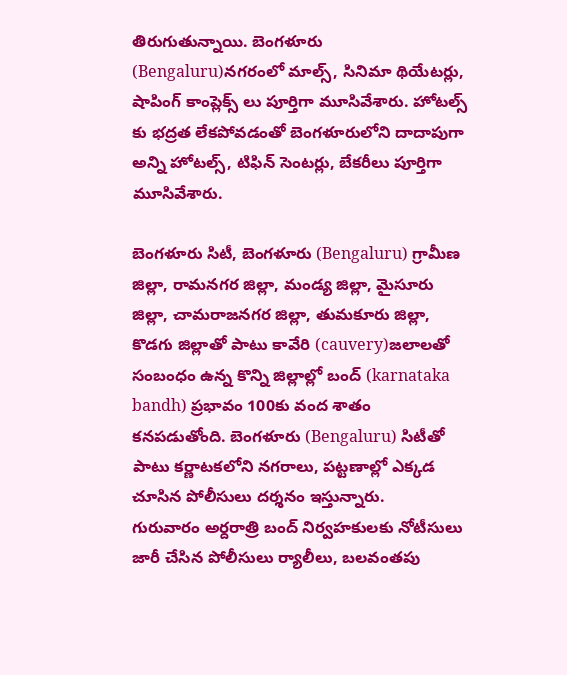తిరుగుతున్నాయి. బెంగళూరు (Bengaluru)నగరంలో మాల్స్, సినిమా థియేటర్లు, షాపింగ్ కాంప్లెక్స్ లు పూర్తిగా మూసివేశారు. హోటల్స్ కు భద్రత లేకపోవడంతో బెంగళూరులోని దాదాపుగా అన్ని హోటల్స్, టిఫిన్ సెంటర్లు, బేకరీలు పూర్తిగా మూసివేశారు.

బెంగళూరు సిటీ, బెంగళూరు (Bengaluru) గ్రామీణ జిల్లా, రామనగర జిల్లా, మండ్య జిల్లా, మైసూరు జిల్లా, చామరాజనగర జిల్లా, తుమకూరు జిల్లా, కొడగు జిల్లాతో పాటు కావేరి (cauvery)జలాలతో సంబంధం ఉన్న కొన్ని జిల్లాల్లో బంద్ (karnataka bandh) ప్రభావం 100కు వంద శాతం కనపడుతోంది. బెంగళూరు (Bengaluru) సిటీతో పాటు కర్ణాటకలోని నగరాలు, పట్టణాల్లో ఎక్కడ చూసిన పోలీసులు దర్శనం ఇస్తున్నారు.
గురువారం అర్దరాత్రి బంద్ నిర్వహకులకు నోటీసులు జారీ చేసిన పోలీసులు ర్యాలీలు, బలవంతపు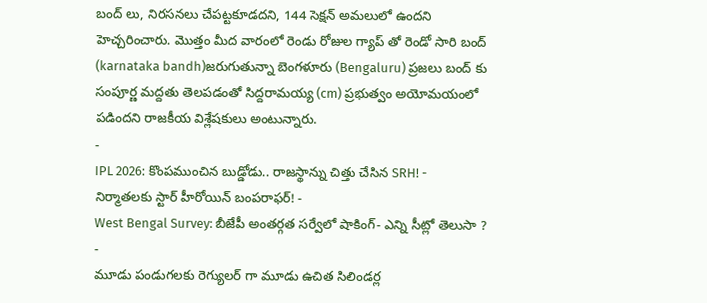బంద్ లు, నిరసనలు చేపట్టకూడదని, 144 సెక్షన్ అమలులో ఉందని హెచ్చరించారు. మొత్తం మీద వారంలో రెండు రోజుల గ్యాప్ తో రెండో సారి బంద్ (karnataka bandh)జరుగుతున్నా బెంగళూరు (Bengaluru) ప్రజలు బంద్ కు సంపూర్ణ మద్దతు తెలపడంతో సిద్దరామయ్య (cm) ప్రభుత్వం అయోమయంలో పడిందని రాజకీయ విశ్లేషకులు అంటున్నారు.
-
IPL 2026: కొంపముంచిన బుడ్డోడు.. రాజస్థాన్ను చిత్తు చేసిన SRH! -
నిర్మాతలకు స్టార్ హీరోయిన్ బంపరాఫర్! -
West Bengal Survey: బీజేపీ అంతర్గత సర్వేలో షాకింగ్- ఎన్ని సీట్లో తెలుసా ? -
మూడు పండుగలకు రెగ్యులర్ గా మూడు ఉచిత సిలిండర్ల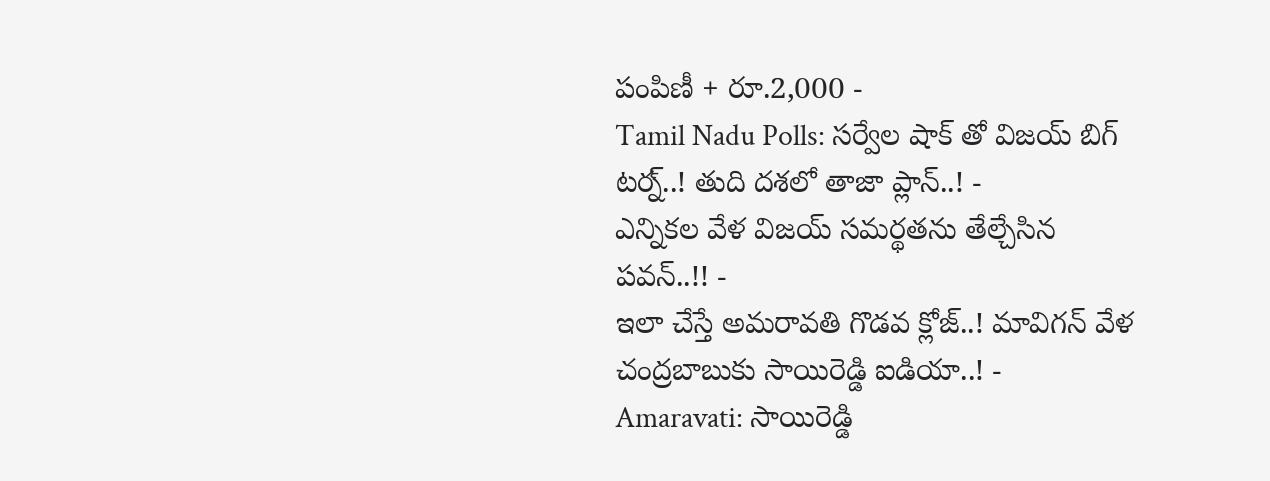పంపిణీ + రూ.2,000 -
Tamil Nadu Polls: సర్వేల షాక్ తో విజయ్ బిగ్ టర్న్..! తుది దశలో తాజా ప్లాన్..! -
ఎన్నికల వేళ విజయ్ సమర్థతను తేల్చేసిన పవన్..!! -
ఇలా చేస్తే అమరావతి గొడవ క్లోజ్..! మావిగన్ వేళ చంద్రబాబుకు సాయిరెడ్డి ఐడియా..! -
Amaravati: సాయిరెడ్డి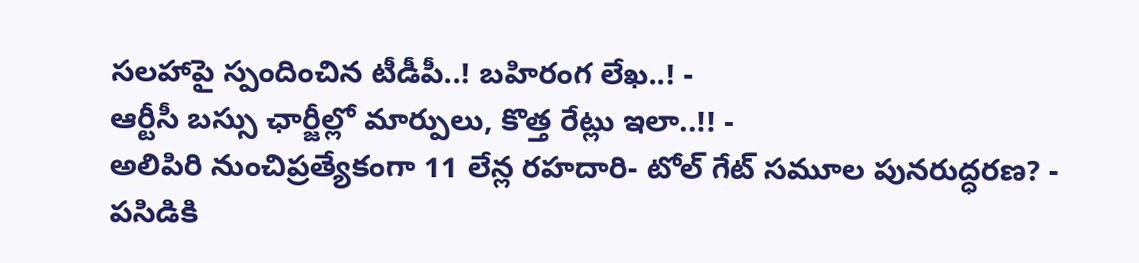సలహాపై స్పందించిన టీడీపీ..! బహిరంగ లేఖ..! -
ఆర్టీసీ బస్సు ఛార్జీల్లో మార్పులు, కొత్త రేట్లు ఇలా..!! -
అలిపిరి నుంచిప్రత్యేకంగా 11 లేన్ల రహదారి- టోల్ గేట్ సమూల పునరుద్ధరణ? -
పసిడికి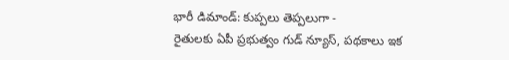భారీ డిమాండ్: కుప్పలు తెప్పలుగా -
రైతులకు ఏపీ ప్రభుత్వం గుడ్ న్యూస్, పథకాలు ఇక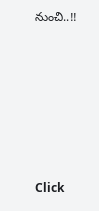నుంచి..!!












Click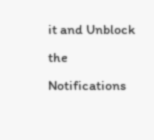it and Unblock the Notifications